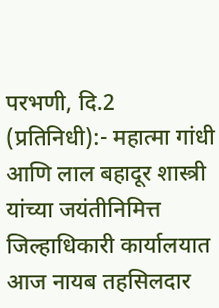परभणी, दि.2 (प्रतिनिधी):- महात्मा गांधी आणि लाल बहादूर शास्त्री यांच्या जयंतीनिमित्त जिल्हाधिकारी कार्यालयात आज नायब तहसिलदार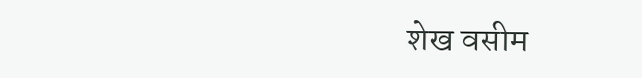शेख वसीम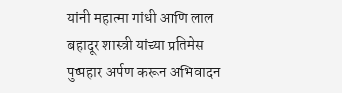यांनी महात्मा गांधी आणि लाल बहादूर शास्त्री यांच्या प्रतिमेस पुष्पहार अर्पण करून अभिवादन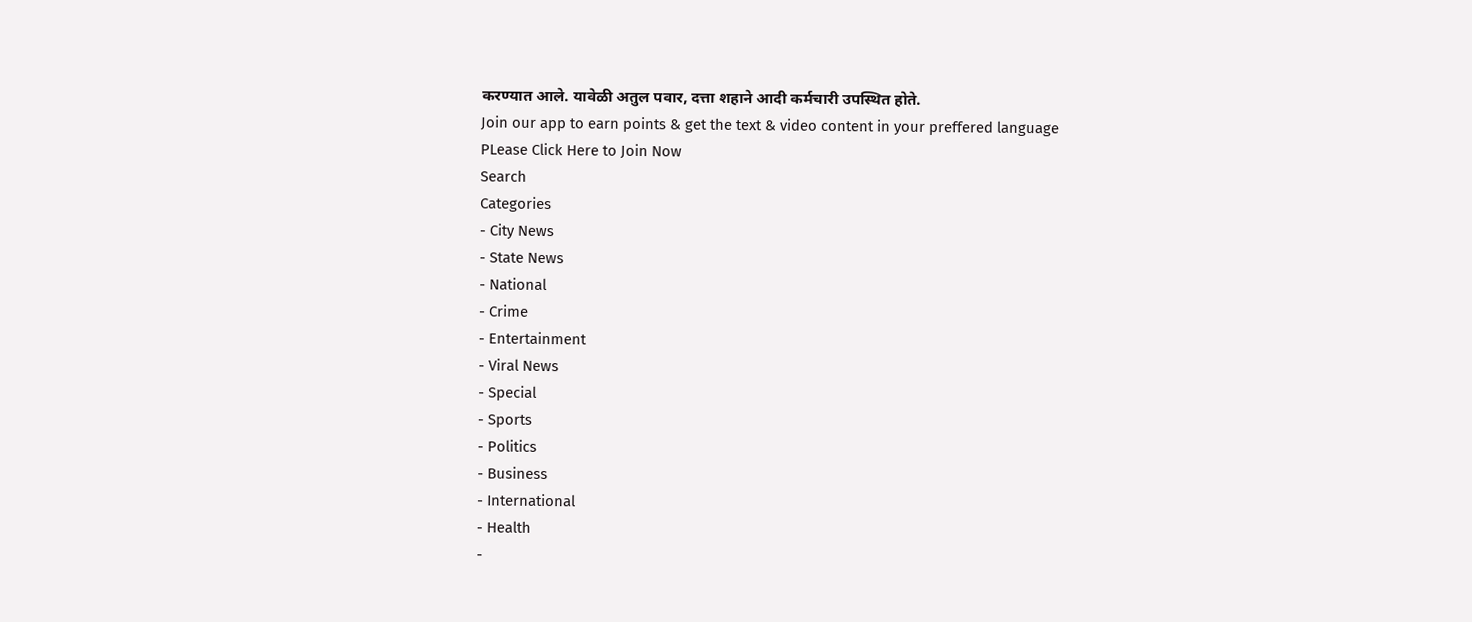करण्यात आले. यावेळी अतुल पवार, दत्ता शहाने आदी कर्मचारी उपस्थित होते.
Join our app to earn points & get the text & video content in your preffered language
PLease Click Here to Join Now
Search
Categories
- City News
- State News
- National
- Crime
- Entertainment
- Viral News
- Special
- Sports
- Politics
- Business
- International
- Health
-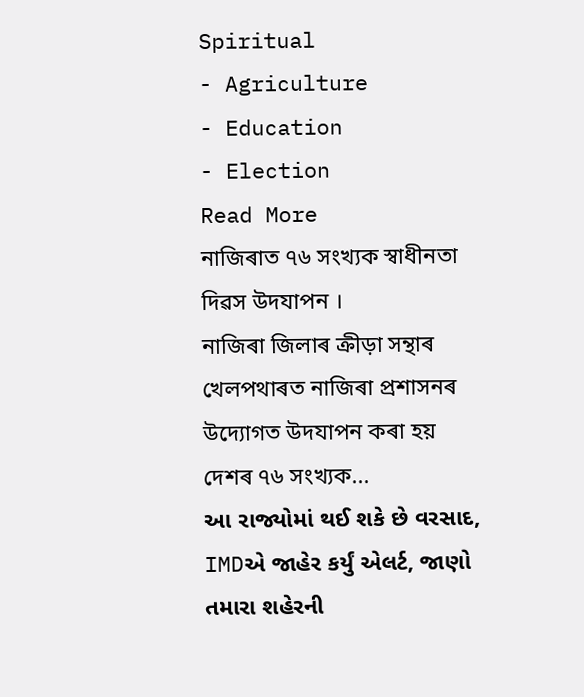Spiritual
- Agriculture
- Education
- Election
Read More
নাজিৰাত ৭৬ সংখ্যক স্বাধীনতা দিৱস উদযাপন ।
নাজিৰা জিলাৰ ক্ৰীড়া সন্থাৰ খেলপথাৰত নাজিৰা প্ৰশাসনৰ উদ্যোগত উদযাপন কৰা হয় দেশৰ ৭৬ সংখ্যক...
આ રાજ્યોમાં થઈ શકે છે વરસાદ, IMDએ જાહેર કર્યું એલર્ટ, જાણો તમારા શહેરની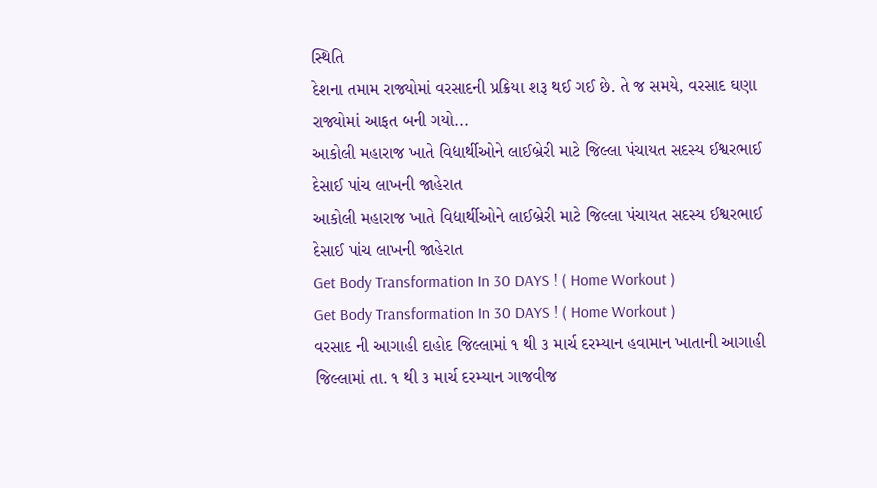સ્થિતિ
દેશના તમામ રાજ્યોમાં વરસાદની પ્રક્રિયા શરૂ થઈ ગઈ છે. તે જ સમયે, વરસાદ ઘણા રાજ્યોમાં આફત બની ગયો...
આકોલી મહારાજ ખાતે વિદ્યાર્થીઓને લાઈબ્રેરી માટે જિલ્લા પંચાયત સદસ્ય ઈશ્વરભાઈ દેસાઈ પાંચ લાખની જાહેરાત
આકોલી મહારાજ ખાતે વિદ્યાર્થીઓને લાઈબ્રેરી માટે જિલ્લા પંચાયત સદસ્ય ઈશ્વરભાઈ દેસાઈ પાંચ લાખની જાહેરાત
Get Body Transformation In 30 DAYS ! ( Home Workout )
Get Body Transformation In 30 DAYS ! ( Home Workout )
વરસાદ ની આગાહી દાહોદ જિલ્લામાં ૧ થી ૩ માર્ચ દરમ્યાન હવામાન ખાતાની આગાહી
જિલ્લામાં તા. ૧ થી ૩ માર્ચ દરમ્યાન ગાજવીજ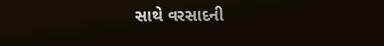સાથે વરસાદની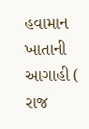હવામાન ખાતાની આગાહી ( રાજ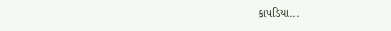કાપડિયા...